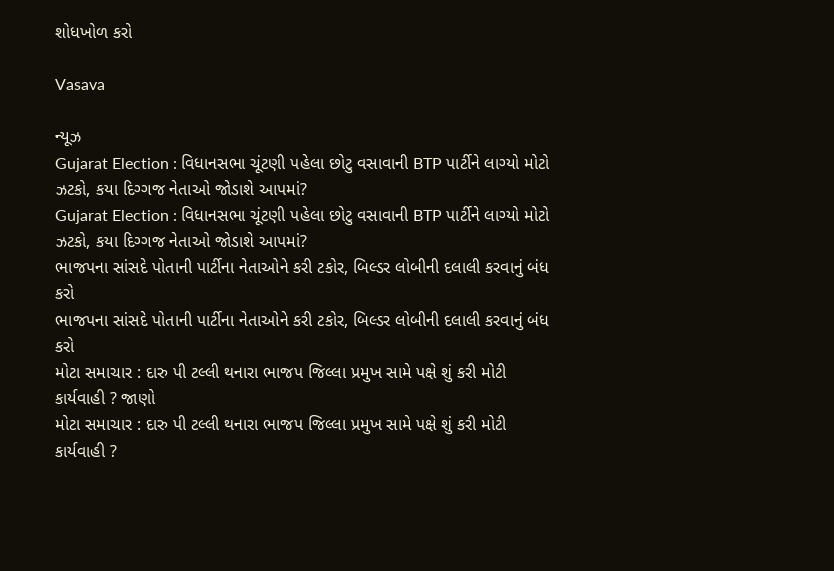શોધખોળ કરો

Vasava

ન્યૂઝ
Gujarat Election : વિધાનસભા ચૂંટણી પહેલા છોટુ વસાવાની BTP પાર્ટીને લાગ્યો મોટો ઝટકો, કયા દિગ્ગજ નેતાઓ જોડાશે આપમાં?
Gujarat Election : વિધાનસભા ચૂંટણી પહેલા છોટુ વસાવાની BTP પાર્ટીને લાગ્યો મોટો ઝટકો, કયા દિગ્ગજ નેતાઓ જોડાશે આપમાં?
ભાજપના સાંસદે પોતાની પાર્ટીના નેતાઓને કરી ટકોર, બિલ્ડર લોબીની દલાલી કરવાનું બંધ કરો
ભાજપના સાંસદે પોતાની પાર્ટીના નેતાઓને કરી ટકોર, બિલ્ડર લોબીની દલાલી કરવાનું બંધ કરો
મોટા સમાચાર : દારુ પી ટલ્લી થનારા ભાજપ જિલ્લા પ્રમુખ સામે પક્ષે શું કરી મોટી કાર્યવાહી ? જાણો
મોટા સમાચાર : દારુ પી ટલ્લી થનારા ભાજપ જિલ્લા પ્રમુખ સામે પક્ષે શું કરી મોટી કાર્યવાહી ?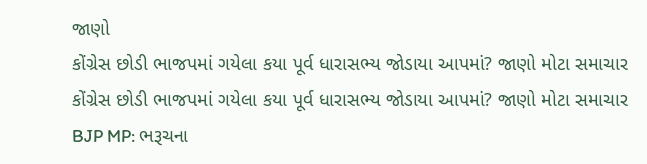જાણો
કોંગ્રેસ છોડી ભાજપમાં ગયેલા કયા પૂર્વ ધારાસભ્ય જોડાયા આપમાં? જાણો મોટા સમાચાર
કોંગ્રેસ છોડી ભાજપમાં ગયેલા કયા પૂર્વ ધારાસભ્ય જોડાયા આપમાં? જાણો મોટા સમાચાર
BJP MP: ભરૂચના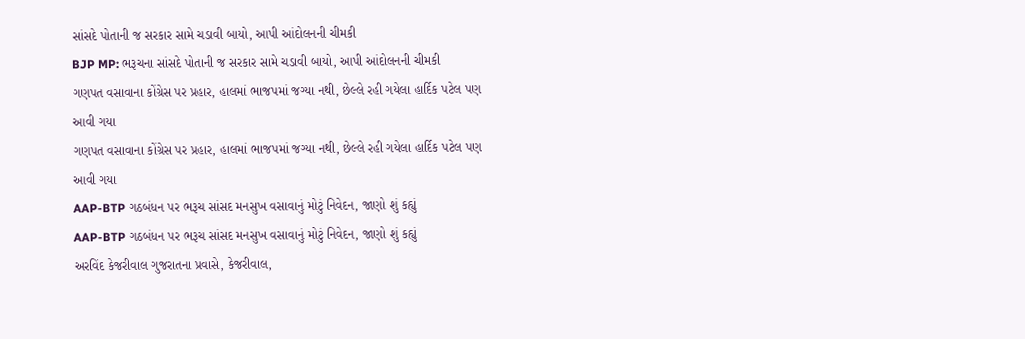સાંસદે પોતાની જ સરકાર સામે ચડાવી બાયો, આપી આંદોલનની ચીમકી
BJP MP: ભરૂચના સાંસદે પોતાની જ સરકાર સામે ચડાવી બાયો, આપી આંદોલનની ચીમકી
ગણપત વસાવાના કોંગ્રેસ પર પ્રહાર, હાલમાં ભાજપમાં જગ્યા નથી, છેલ્લે રહી ગયેલા હાર્દિક પટેલ પણ આવી ગયા
ગણપત વસાવાના કોંગ્રેસ પર પ્રહાર, હાલમાં ભાજપમાં જગ્યા નથી, છેલ્લે રહી ગયેલા હાર્દિક પટેલ પણ આવી ગયા
AAP-BTP ગઠબંધન પર ભરૂચ સાંસદ મનસુખ વસાવાનું મોટું નિવેદન, જાણો શું કહ્યું
AAP-BTP ગઠબંધન પર ભરૂચ સાંસદ મનસુખ વસાવાનું મોટું નિવેદન, જાણો શું કહ્યું
અરવિંદ કેજરીવાલ ગુજરાતના પ્રવાસે, કેજરીવાલ,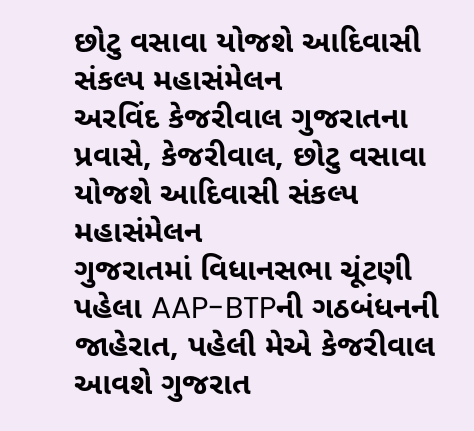છોટુ વસાવા યોજશે આદિવાસી સંકલ્પ મહાસંમેલન
અરવિંદ કેજરીવાલ ગુજરાતના પ્રવાસે, કેજરીવાલ, છોટુ વસાવા યોજશે આદિવાસી સંકલ્પ મહાસંમેલન
ગુજરાતમાં વિધાનસભા ચૂંટણી પહેલા AAP-BTPની ગઠબંધનની જાહેરાત, પહેલી મેએ કેજરીવાલ આવશે ગુજરાત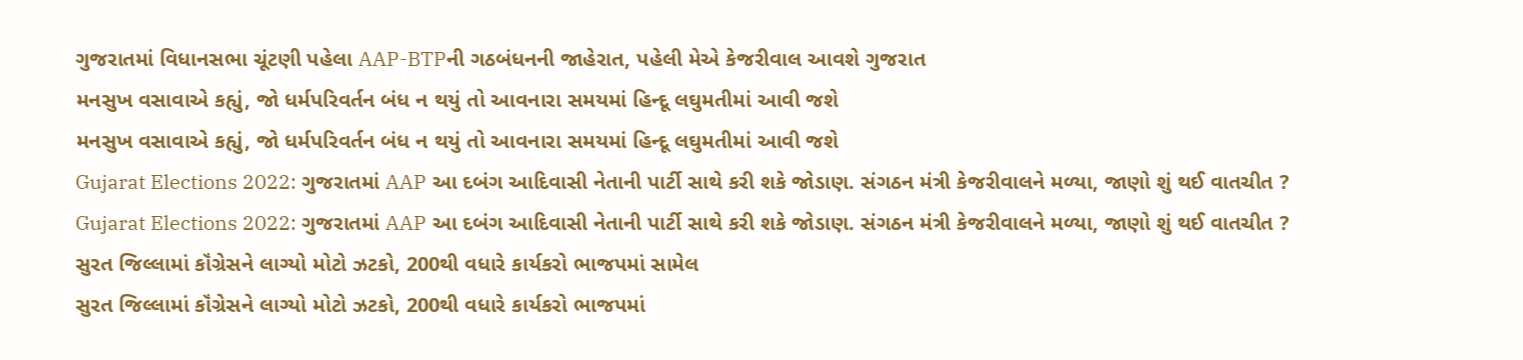ગુજરાતમાં વિધાનસભા ચૂંટણી પહેલા AAP-BTPની ગઠબંધનની જાહેરાત, પહેલી મેએ કેજરીવાલ આવશે ગુજરાત
મનસુખ વસાવાએ કહ્યું, જો ધર્મપરિવર્તન બંધ ન થયું તો આવનારા સમયમાં હિન્દૂ લઘુમતીમાં આવી જશે
મનસુખ વસાવાએ કહ્યું, જો ધર્મપરિવર્તન બંધ ન થયું તો આવનારા સમયમાં હિન્દૂ લઘુમતીમાં આવી જશે
Gujarat Elections 2022: ગુજરાતમાં AAP આ દબંગ આદિવાસી નેતાની પાર્ટી સાથે કરી શકે જોડાણ. સંગઠન મંત્રી કેજરીવાલને મળ્યા, જાણો શું થઈ વાતચીત ?
Gujarat Elections 2022: ગુજરાતમાં AAP આ દબંગ આદિવાસી નેતાની પાર્ટી સાથે કરી શકે જોડાણ. સંગઠન મંત્રી કેજરીવાલને મળ્યા, જાણો શું થઈ વાતચીત ?
સુરત જિલ્લામાં કૉંગ્રેસને લાગ્યો મોટો ઝટકો, 200થી વધારે કાર્યકરો ભાજપમાં સામેલ
સુરત જિલ્લામાં કૉંગ્રેસને લાગ્યો મોટો ઝટકો, 200થી વધારે કાર્યકરો ભાજપમાં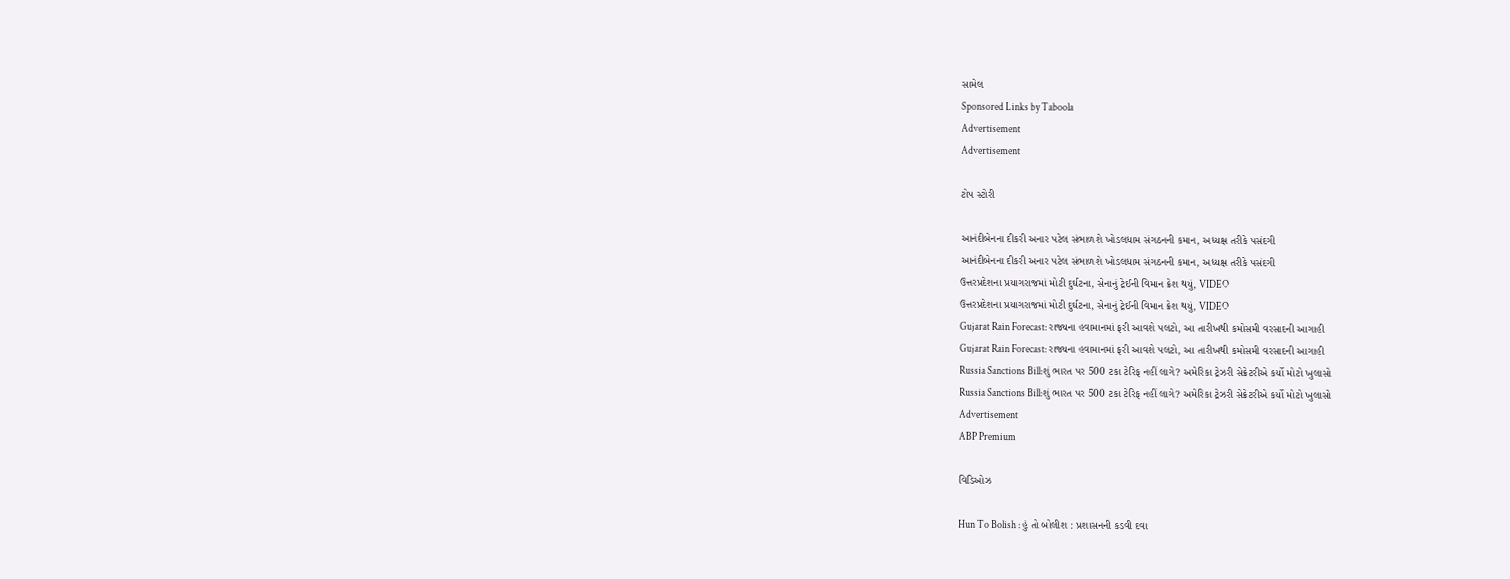સામેલ
Sponsored Links by Taboola
Advertisement
Advertisement

ટોપ સ્ટોરી

આનંદીબેનના દીકરી અનાર પટેલ સંભાળશે ખોડલધામ સંગઠનની કમાન, અધ્યક્ષ તરીકે પસંદગી
આનંદીબેનના દીકરી અનાર પટેલ સંભાળશે ખોડલધામ સંગઠનની કમાન, અધ્યક્ષ તરીકે પસંદગી
ઉત્તરપ્રદેશના પ્રયાગરાજમાં મોટી દુર્ઘટના, સેનાનું ટ્રેઈની વિમાન ક્રેશ થયું, VIDEO
ઉત્તરપ્રદેશના પ્રયાગરાજમાં મોટી દુર્ઘટના, સેનાનું ટ્રેઈની વિમાન ક્રેશ થયું, VIDEO
Gujarat Rain Forecast: રાજ્યના હવામાનમાં ફરી આવશે પલટો, આ તારીખથી કમોસમી વરસાદની આગાહી
Gujarat Rain Forecast: રાજ્યના હવામાનમાં ફરી આવશે પલટો, આ તારીખથી કમોસમી વરસાદની આગાહી
Russia Sanctions Bill:શું ભારત પર 500 ટકા ટેરિફ નહીં લાગે? અમેરિકા ટ્રેઝરી સેક્રેટરીએ કર્યો મોટો ખુલાસો
Russia Sanctions Bill:શું ભારત પર 500 ટકા ટેરિફ નહીં લાગે? અમેરિકા ટ્રેઝરી સેક્રેટરીએ કર્યો મોટો ખુલાસો
Advertisement
ABP Premium

વિડિઓઝ

Hun To Bolish : હું તો બોલીશ : પ્રશાસનની કડવી દવા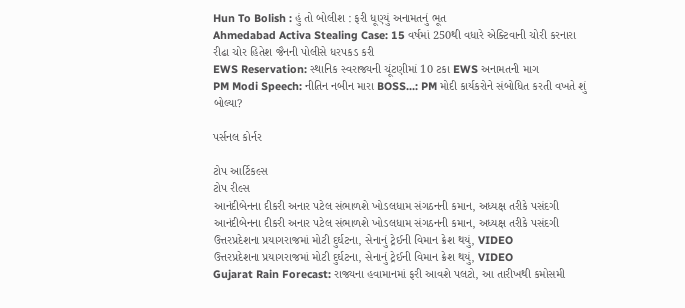Hun To Bolish : હું તો બોલીશ : ફરી ધૂણ્યું અનામતનું ભૂત
Ahmedabad Activa Stealing Case: 15 વર્ષમાં 250થી વધારે એક્ટિવાની ચોરી કરનારા રીઢા ચોર હિતેશ જૈનની પોલીસે ધરપકડ કરી
EWS Reservation: સ્થાનિક સ્વરાજ્યની ચૂંટણીમાં 10 ટકા EWS અનામતની માગ
PM Modi Speech: નીતિન નબીન મારા BOSS...: PM મોદી કાર્યકરોને સંબોધિત કરતી વખતે શું બોલ્યા?

પર્સનલ કોર્નર

ટોપ આર્ટિકલ્સ
ટોપ રીલ્સ
આનંદીબેનના દીકરી અનાર પટેલ સંભાળશે ખોડલધામ સંગઠનની કમાન, અધ્યક્ષ તરીકે પસંદગી
આનંદીબેનના દીકરી અનાર પટેલ સંભાળશે ખોડલધામ સંગઠનની કમાન, અધ્યક્ષ તરીકે પસંદગી
ઉત્તરપ્રદેશના પ્રયાગરાજમાં મોટી દુર્ઘટના, સેનાનું ટ્રેઈની વિમાન ક્રેશ થયું, VIDEO
ઉત્તરપ્રદેશના પ્રયાગરાજમાં મોટી દુર્ઘટના, સેનાનું ટ્રેઈની વિમાન ક્રેશ થયું, VIDEO
Gujarat Rain Forecast: રાજ્યના હવામાનમાં ફરી આવશે પલટો, આ તારીખથી કમોસમી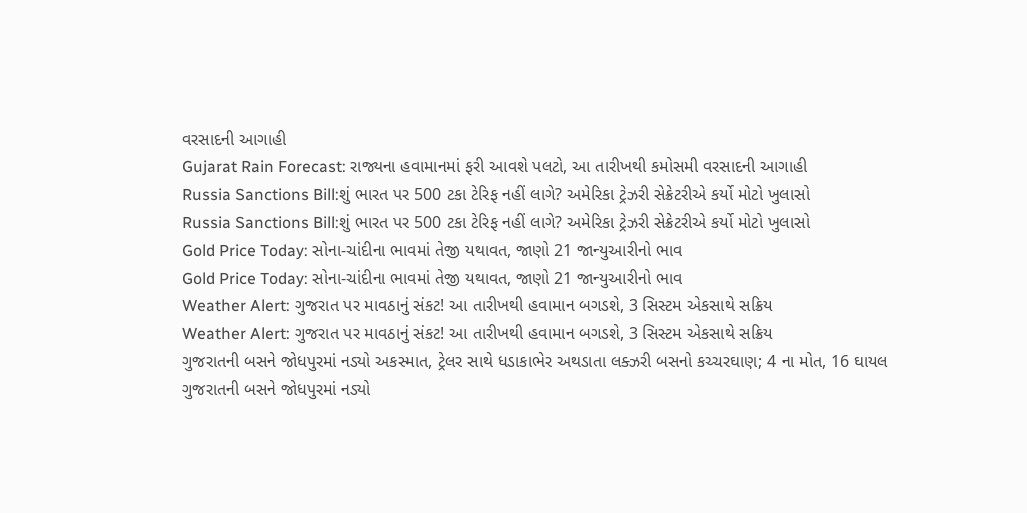વરસાદની આગાહી
Gujarat Rain Forecast: રાજ્યના હવામાનમાં ફરી આવશે પલટો, આ તારીખથી કમોસમી વરસાદની આગાહી
Russia Sanctions Bill:શું ભારત પર 500 ટકા ટેરિફ નહીં લાગે? અમેરિકા ટ્રેઝરી સેક્રેટરીએ કર્યો મોટો ખુલાસો
Russia Sanctions Bill:શું ભારત પર 500 ટકા ટેરિફ નહીં લાગે? અમેરિકા ટ્રેઝરી સેક્રેટરીએ કર્યો મોટો ખુલાસો
Gold Price Today: સોના-ચાંદીના ભાવમાં તેજી યથાવત, જાણો 21 જાન્યુઆરીનો ભાવ
Gold Price Today: સોના-ચાંદીના ભાવમાં તેજી યથાવત, જાણો 21 જાન્યુઆરીનો ભાવ
Weather Alert: ગુજરાત પર માવઠાનું સંકટ! આ તારીખથી હવામાન બગડશે, 3 સિસ્ટમ એકસાથે સક્રિય
Weather Alert: ગુજરાત પર માવઠાનું સંકટ! આ તારીખથી હવામાન બગડશે, 3 સિસ્ટમ એકસાથે સક્રિય
ગુજરાતની બસને જોધપુરમાં નડ્યો અકસ્માત, ટ્રેલર સાથે ધડાકાભેર અથડાતા લક્ઝરી બસનો કચ્ચરઘાણ; 4 ના મોત, 16 ઘાયલ
ગુજરાતની બસને જોધપુરમાં નડ્યો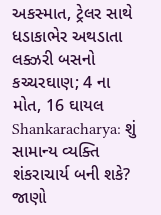અકસ્માત, ટ્રેલર સાથે ધડાકાભેર અથડાતા લક્ઝરી બસનો કચ્ચરઘાણ; 4 ના મોત, 16 ઘાયલ
Shankaracharya: શું સામાન્ય વ્યક્તિ શંકરાચાર્ય બની શકે? જાણો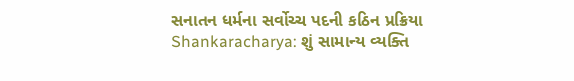સનાતન ધર્મના સર્વોચ્ચ પદની કઠિન પ્રક્રિયા
Shankaracharya: શું સામાન્ય વ્યક્તિ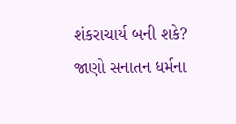શંકરાચાર્ય બની શકે? જાણો સનાતન ધર્મના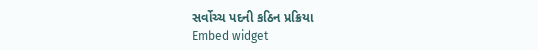સર્વોચ્ચ પદની કઠિન પ્રક્રિયા
Embed widget